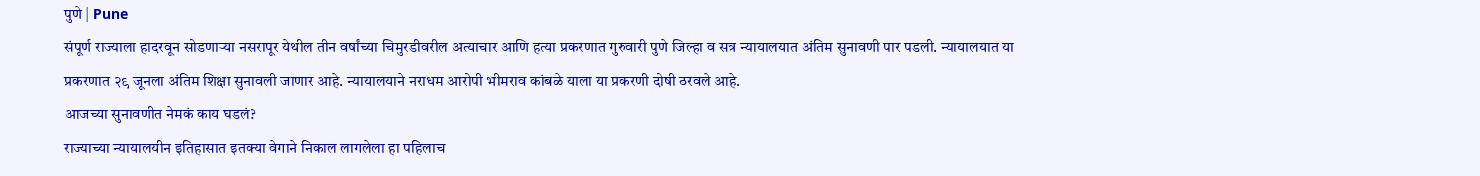पुणे | Pune
संपूर्ण राज्याला हादरवून सोडणाऱ्या नसरापूर येथील तीन वर्षांच्या चिमुरडीवरील अत्याचार आणि हत्या प्रकरणात गुरुवारी पुणे जिल्हा व सत्र न्यायालयात अंतिम सुनावणी पार पडली. न्यायालयात या प्रकरणात २९ जूनला अंतिम शिक्षा सुनावली जाणार आहे. न्यायालयाने नराधम आरोपी भीमराव कांबळे याला या प्रकरणी दोषी ठरवले आहे.
आजच्या सुनावणीत नेमकं काय घडलं?
राज्याच्या न्यायालयीन इतिहासात इतक्या वेगाने निकाल लागलेला हा पहिलाच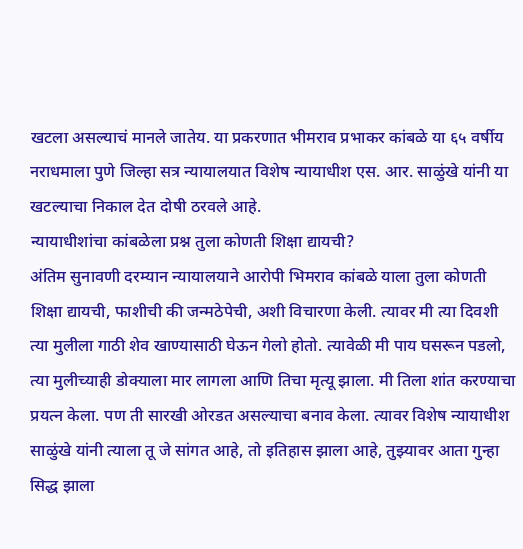खटला असल्याचं मानले जातेय. या प्रकरणात भीमराव प्रभाकर कांबळे या ६५ वर्षीय नराधमाला पुणे जिल्हा सत्र न्यायालयात विशेष न्यायाधीश एस. आर. साळुंखे यांनी या खटल्याचा निकाल देत दोषी ठरवले आहे.
न्यायाधीशांचा कांबळेला प्रश्न तुला कोणती शिक्षा द्यायची?
अंतिम सुनावणी दरम्यान न्यायालयाने आरोपी भिमराव कांबळे याला तुला कोणती शिक्षा द्यायची, फाशीची की जन्मठेपेची, अशी विचारणा केली. त्यावर मी त्या दिवशी त्या मुलीला गाठी शेव खाण्यासाठी घेऊन गेलो होतो. त्यावेळी मी पाय घसरून पडलो, त्या मुलीच्याही डोक्याला मार लागला आणि तिचा मृत्यू झाला. मी तिला शांत करण्याचा प्रयत्न केला. पण ती सारखी ओरडत असल्याचा बनाव केला. त्यावर विशेष न्यायाधीश साळुंखे यांनी त्याला तू जे सांगत आहे, तो इतिहास झाला आहे, तुझ्यावर आता गुन्हा सिद्ध झाला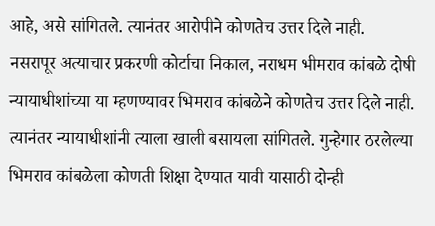आहे, असे सांगितले. त्यानंतर आरोपीने कोणतेच उत्तर दिले नाही.
नसरापूर अत्याचार प्रकरणी कोर्टाचा निकाल, नराधम भीमराव कांबळे दोषी
न्यायाधीशांच्या या म्हणण्यावर भिमराव कांबळेने कोणतेच उत्तर दिले नाही. त्यानंतर न्यायाधीशांनी त्याला खाली बसायला सांगितले. गुन्हेगार ठरलेल्या भिमराव कांबळेला कोणती शिक्षा देण्यात यावी यासाठी दोन्ही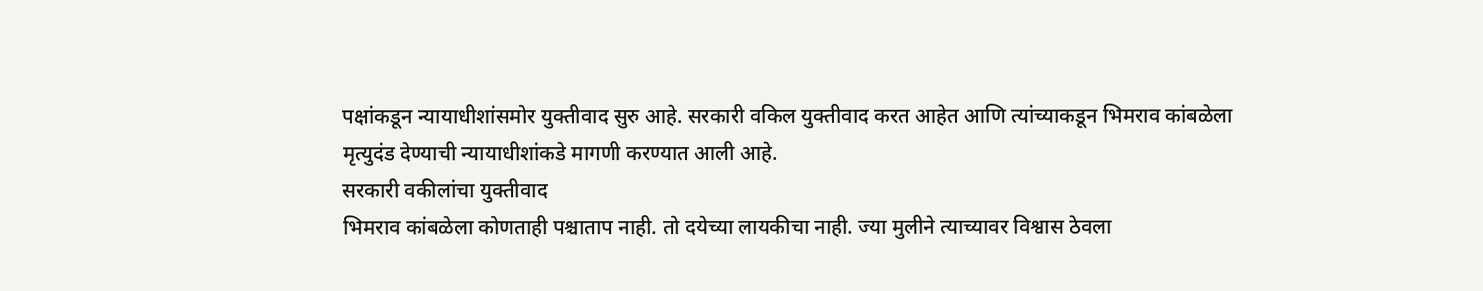पक्षांकडून न्यायाधीशांसमोर युक्तीवाद सुरु आहे. सरकारी वकिल युक्तीवाद करत आहेत आणि त्यांच्याकडून भिमराव कांबळेला मृत्युदंड देण्याची न्यायाधीशांकडे मागणी करण्यात आली आहे.
सरकारी वकीलांचा युक्तीवाद
भिमराव कांबळेला कोणताही पश्चाताप नाही. तो दयेच्या लायकीचा नाही. ज्या मुलीने त्याच्यावर विश्वास ठेवला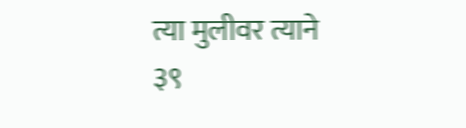त्या मुलीवर त्याने ३९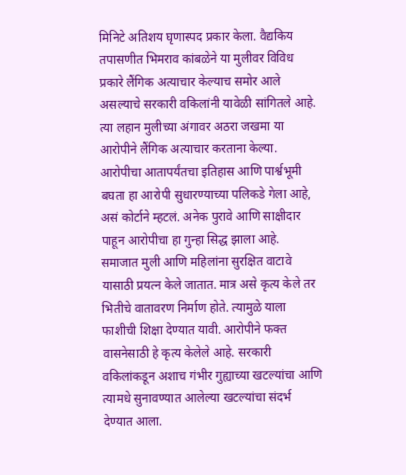मिनिटे अतिशय घृणास्पद प्रकार केला. वैद्यकिय तपासणीत भिमराव कांबळेने या मुलीवर विविध प्रकारे लैंगिक अत्याचार केल्याच समोर आले असल्याचे सरकारी वकिलांनी यावेळी सांगितले आहे. त्या लहान मुलीच्या अंगावर अठरा जखमा या आरोपीने लैंगिक अत्याचार करताना केल्या. आरोपीचा आतापर्यंतचा इतिहास आणि पार्श्वभूमी बघता हा आरोपी सुधारण्याच्या पलिकडे गेला आहे, असं कोर्टाने म्हटलं. अनेक पुरावे आणि साक्षीदार पाहून आरोपीचा हा गुन्हा सिद्ध झाला आहे.
समाजात मुली आणि महिलांना सुरक्षित वाटावे यासाठी प्रयत्न केले जातात. मात्र असे कृत्य केले तर भितीचे वातावरण निर्माण होते. त्यामुळे याला फाशीची शिक्षा देण्यात यावी. आरोपीने फक्त वासनेसाठी हे कृत्य केलेले आहे. सरकारी वकिलांकडून अशाच गंभीर गुह्याच्या खटल्यांचा आणि त्यामधे सुनावण्यात आलेल्या खटल्यांचा संदर्भ देण्यात आला.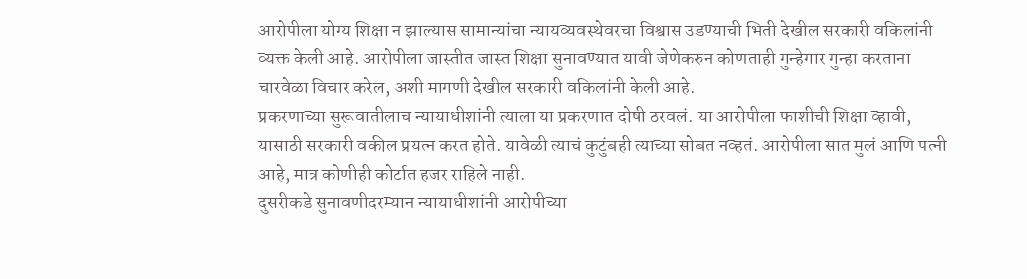आरोपीला योग्य शिक्षा न झाल्यास सामान्यांचा न्यायव्यवस्थेवरचा विश्वास उडण्याची भिती देखील सरकारी वकिलांनी व्यक्त केली आहे. आरोपीला जास्तीत जास्त शिक्षा सुनावण्यात यावी जेणेकरुन कोणताही गुन्हेगार गुन्हा करताना चारवेळा विचार करेल, अशी मागणी देखील सरकारी वकिलांनी केली आहे.
प्रकरणाच्या सुरूवातीलाच न्यायाधीशांनी त्याला या प्रकरणात दोषी ठरवलं. या आरोपीला फाशीची शिक्षा व्हावी, यासाठी सरकारी वकील प्रयत्न करत होते. यावेळी त्याचं कुटुंबही त्याच्या सोबत नव्हतं. आरोपीला सात मुलं आणि पत्नी आहे, मात्र कोणीही कोर्टात हजर राहिले नाही.
दुसरीकडे सुनावणीदरम्यान न्यायाधीशांनी आरोपीच्या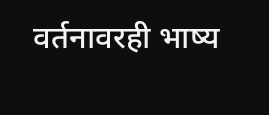वर्तनावरही भाष्य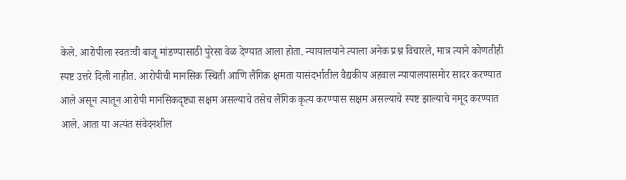केले. आरोपीला स्वतःची बाजू मांडण्यासाठी पुरेसा वेळ देण्यात आला होता. न्यायालयाने त्याला अनेक प्रश्न विचारले, मात्र त्याने कोणतीही स्पष्ट उत्तरे दिली नाहीत. आरोपीची मानसिक स्थिती आणि लैंगिक क्षमता यासंदर्भातील वैद्यकीय अहवाल न्यायालयासमोर सादर करण्यात आले असून त्यातून आरोपी मानसिकदृष्ट्या सक्षम असल्याचे तसेच लैंगिक कृत्य करण्यास सक्षम असल्याचे स्पष्ट झाल्याचे नमूद करण्यात आले. आता या अत्यंत संवेदनशील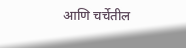आणि चर्चेतील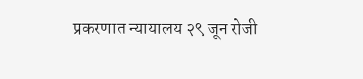प्रकरणात न्यायालय २९ जून रोजी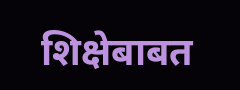शिक्षेबाबत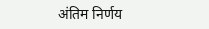अंतिम निर्णय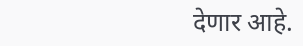देणार आहे.